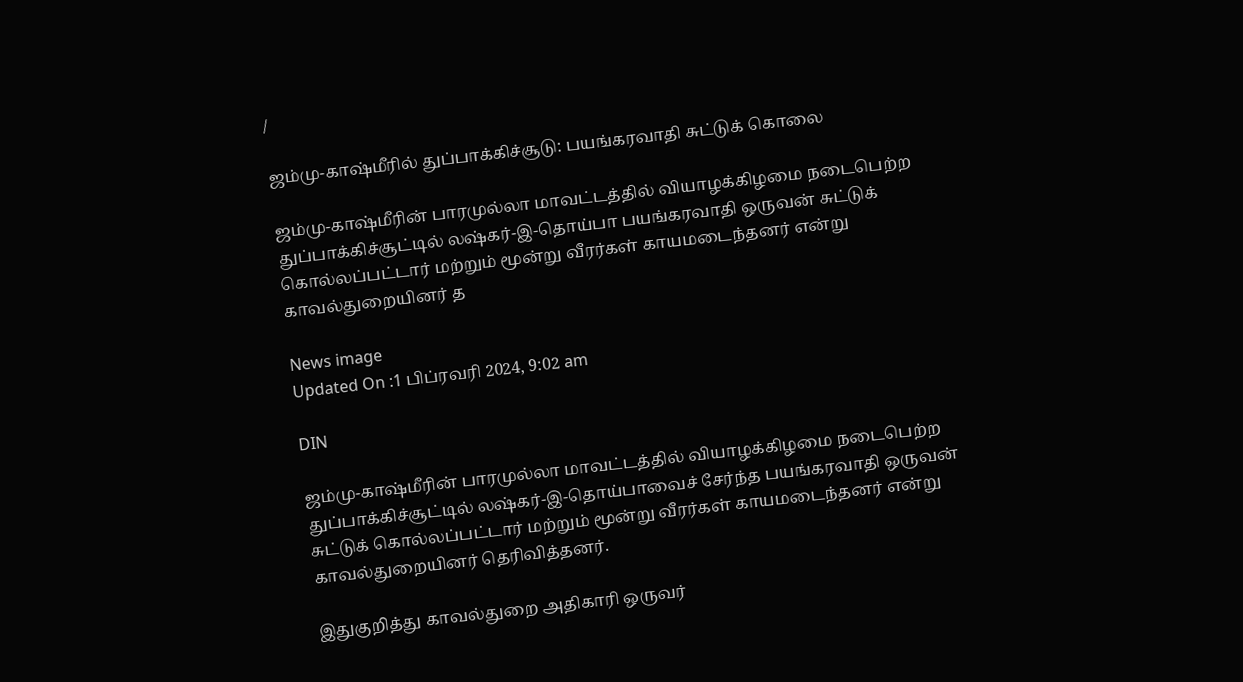/

ஜம்மு-காஷ்மீரில் துப்பாக்கிச்சூடு: பயங்கரவாதி சுட்டுக் கொலை

ஜம்மு-காஷ்மீரின் பாரமுல்லா மாவட்டத்தில் வியாழக்கிழமை நடைபெற்ற துப்பாக்கிச்சூட்டில் லஷ்கர்-இ-தொய்பா பயங்கரவாதி ஒருவன் சுட்டுக் கொல்லப்பட்டார் மற்றும் மூன்று வீரர்கள் காயமடைந்தனர் என்று காவல்துறையினர் த

News image
Updated On :1 பிப்ரவரி 2024, 9:02 am

DIN

ஜம்மு-காஷ்மீரின் பாரமுல்லா மாவட்டத்தில் வியாழக்கிழமை நடைபெற்ற துப்பாக்கிச்சூட்டில் லஷ்கர்-இ-தொய்பாவைச் சேர்ந்த பயங்கரவாதி ஒருவன் சுட்டுக் கொல்லப்பட்டார் மற்றும் மூன்று வீரர்கள் காயமடைந்தனர் என்று காவல்துறையினர் தெரிவித்தனர்.

இதுகுறித்து காவல்துறை அதிகாரி ஒருவர்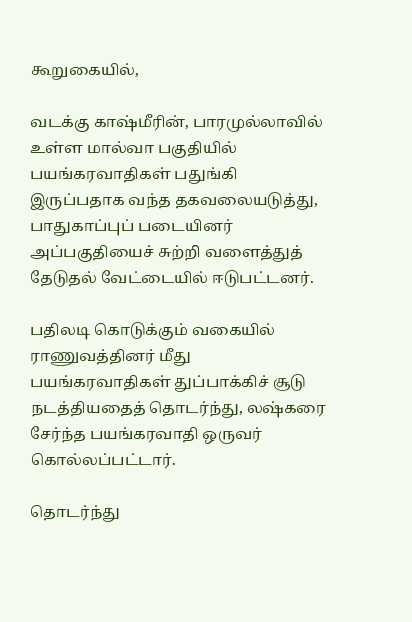கூறுகையில்,

வடக்கு காஷ்மீரின், பாரமுல்லாவில் உள்ள மால்வா பகுதியில் பயங்கரவாதிகள் பதுங்கி இருப்பதாக வந்த தகவலையடுத்து, பாதுகாப்புப் படையினர் அப்பகுதியைச் சுற்றி வளைத்துத் தேடுதல் வேட்டையில் ஈடுபட்டனர்.

பதிலடி கொடுக்கும் வகையில் ராணுவத்தினர் மீது பயங்கரவாதிகள் துப்பாக்கிச் சூடு நடத்தியதைத் தொடர்ந்து, லஷ்கரை சேர்ந்த பயங்கரவாதி ஒருவர் கொல்லப்பட்டார்.

தொடர்ந்து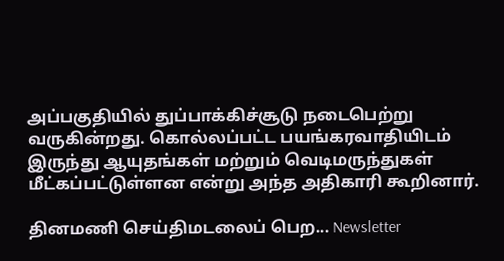அப்பகுதியில் துப்பாக்கிச்சூடு நடைபெற்று வருகின்றது. கொல்லப்பட்ட பயங்கரவாதியிடம் இருந்து ஆயுதங்கள் மற்றும் வெடிமருந்துகள் மீட்கப்பட்டுள்ளன என்று அந்த அதிகாரி கூறினார்.

தினமணி செய்திமடலைப் பெற... Newsletter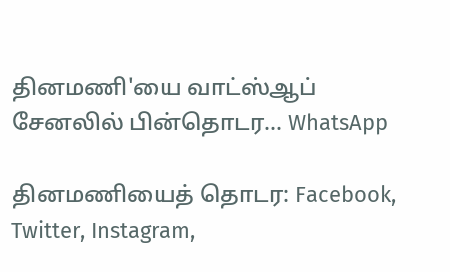தினமணி'யை வாட்ஸ்ஆப் சேனலில் பின்தொடர... WhatsApp

தினமணியைத் தொடர: Facebook, Twitter, Instagram,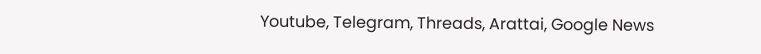Youtube, Telegram, Threads, Arattai, Google News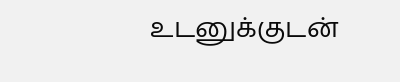உடனுக்குடன்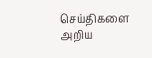செய்திகளை அறிய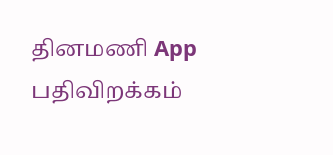தினமணி App பதிவிறக்கம்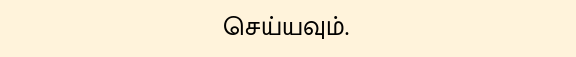செய்யவும்.